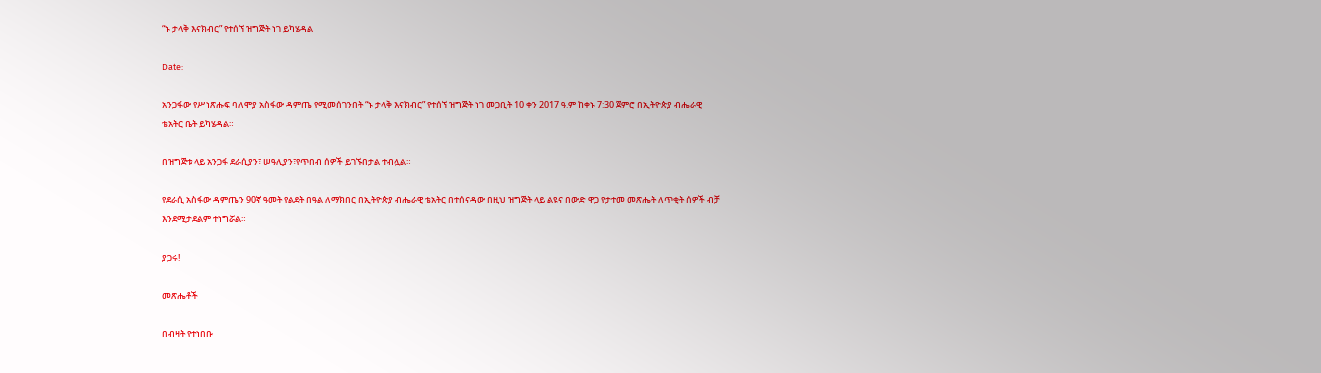“ኑ ታላቅ እናክብር” የተሰኘ ዝግጅት ነገ ይካሄዳል

Date:

አንጋፋው የሥነጽሑፍ ባለሞያ አስፋው ዳምጤ የሚመሰገንበት “ኑ ታላቅ እናክብር” የተሰኘ ዝግጅት ነገ መጋቢት 10 ቀን 2017 ዓ.ም ከቀኑ 7:30 ጀምሮ በኢትዮጵያ ብሔራዊ ቴአትር ቤት ይካሄዳል።

በዝግጅቱ ላይ አንጋፋ ደራሲያን፣ ሠዓሊያን፣የጥበብ ሰዎች ይገኙበታል ተብሏል።

የደራሲ አስፋው ዳምጤን 90ኛ ዓመት የልደት በዓል ለማክበር በኢትዮጵያ ብሔራዊ ቴአትር በተሰናዳው በዚህ ዝግጅት ላይ ልዩና በውድ ዋጋ የታተመ መጽሔት ለጥቂት ሰዎች ብቻ እንደሚታደልም ተነግሯል።

ያጋሩ!

መጽሔቶች

በብዛት የተነበቡ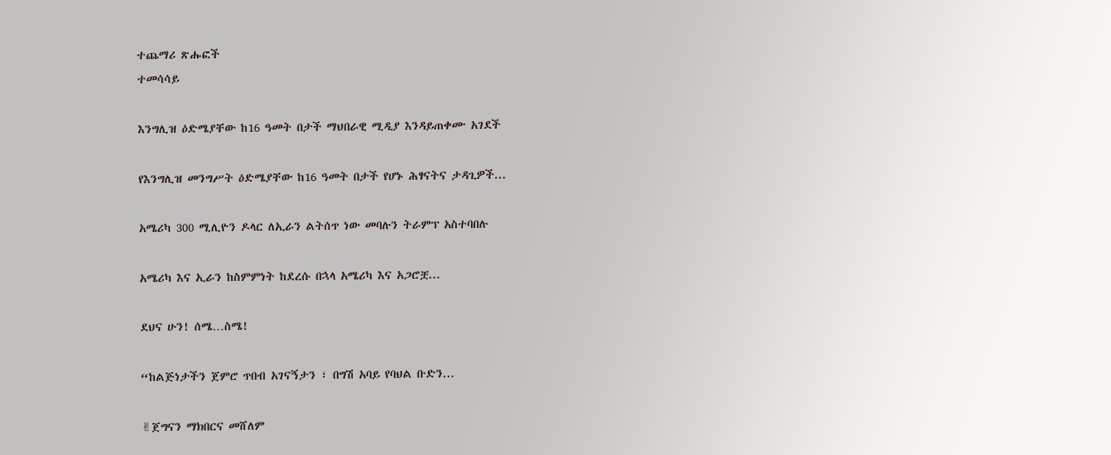ተጨማሪ ጽሑፎች
ተመሳሳይ

እንግሊዝ ዕድሜያቸው ከ16 ዓመት በታች ማህበራዊ ሚዲያ እንዳይጠቀሙ አገደች

የእንግሊዝ መንግሥት ዕድሜያቸው ከ16 ዓመት በታች የሆኑ ሕፃናትና ታዳጊዎች...

አሜሪካ 300 ሚሊዮን ዶላር ለኢራን ልትሰጥ ነው መባሉን ትራምፕ አስተባበሉ

አሜሪካ እና ኢራን ከስምምነት ከደረሱ በኋላ አሜሪካ እና አጋሮቿ...

ደህና ሁን! ሰሜ…ስሜ!

“ከልጅነታችን ጀምሮ ጥበብ አገናኝታን ፣ በግሽ አባይ የባህል ቡድን...

✌ጀግናን ማክበርና መሸለም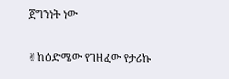ጀግንነት ነው

✌ከዕድሜው የገዘፈው የታሪኩ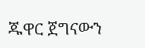ጁዋር ጀግናውን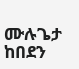ሙሉጌታ ከበደን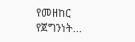የመዘከር የጀግንነት...